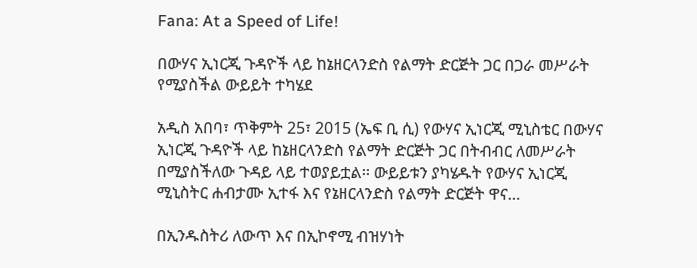Fana: At a Speed of Life!

በውሃና ኢነርጂ ጉዳዮች ላይ ከኔዘርላንድስ የልማት ድርጅት ጋር በጋራ መሥራት የሚያስችል ውይይት ተካሄደ

አዲስ አበባ፣ ጥቅምት 25፣ 2015 (ኤፍ ቢ ሲ) የውሃና ኢነርጂ ሚኒስቴር በውሃና ኢነርጂ ጉዳዮች ላይ ከኔዘርላንድስ የልማት ድርጅት ጋር በትብብር ለመሥራት በሚያስችለው ጉዳይ ላይ ተወያይቷል፡፡ ውይይቱን ያካሄዱት የውሃና ኢነርጂ ሚኒስትር ሐብታሙ ኢተፋ እና የኔዘርላንድስ የልማት ድርጅት ዋና…

በኢንዱስትሪ ለውጥ እና በኢኮኖሚ ብዝሃነት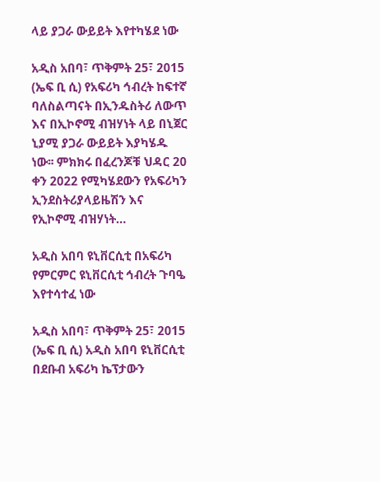ላይ ያጋራ ውይይት እየተካሄደ ነው

አዲስ አበባ፣ ጥቅምት 25፣ 2015 (ኤፍ ቢ ሲ) የአፍሪካ ኅብረት ከፍተኛ ባለስልጣናት በኢንዱስትሪ ለውጥ እና በኢኮኖሚ ብዝሃነት ላይ በኒጀር ኒያሚ ያጋራ ውይይት እያካሄዱ ነው፡፡ ምክክሩ በፈረንጆቹ ህዳር 20 ቀን 2022 የሚካሄደውን የአፍሪካን ኢንደስትሪያላይዜሽን እና የኢኮኖሚ ብዝሃነት…

አዲስ አበባ ዩኒቨርሲቲ በአፍሪካ የምርምር ዩኒቨርሲቲ ኅብረት ጉባዔ እየተሳተፈ ነው

አዲስ አበባ፣ ጥቅምት 25፣ 2015 (ኤፍ ቢ ሲ) አዲስ አበባ ዩኒቨርሲቲ በደቡብ አፍሪካ ኬፕታውን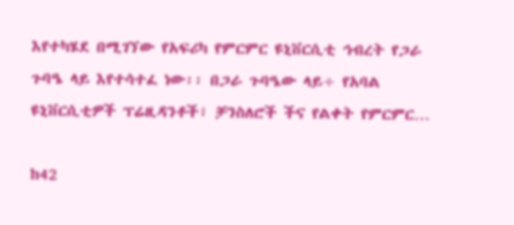እየተካሄደ በሚገኘው የአፍሪካ የምርምር ዩኒቨርሲቲ ኅብረት የጋራ ጉባዔ ላይ እየተሳተፈ ነው፡፡ በጋራ ጉባዔው ላይ÷ የአባል ዩኒቨርሲቲዎች ፕሬዚዳንቶች፣ ቻንስለሮች ችና የልቀት የምርምር…

ከ42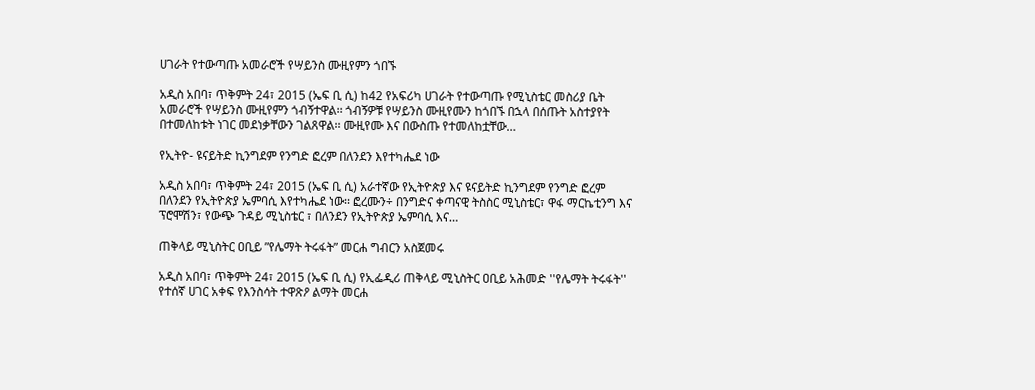ሀገራት የተውጣጡ አመራሮች የሣይንስ ሙዚየምን ጎበኙ

አዲስ አበባ፣ ጥቅምት 24፣ 2015 (ኤፍ ቢ ሲ) ከ42 የአፍሪካ ሀገራት የተውጣጡ የሚኒስቴር መስሪያ ቤት አመራሮች የሣይንስ ሙዚየምን ጎብኝተዋል፡፡ ጎብኝዎቹ የሣይንስ ሙዚየሙን ከጎበኙ በኋላ በሰጡት አስተያየት በተመለከቱት ነገር መደነቃቸውን ገልጸዋል፡፡ ሙዚየሙ እና በውስጡ የተመለከቷቸው…

የኢትዮ- ዩናይትድ ኪንግደም የንግድ ፎረም በለንደን እየተካሔደ ነው

አዲስ አበባ፣ ጥቅምት 24፣ 2015 (ኤፍ ቢ ሲ) አራተኛው የኢትዮጵያ እና ዩናይትድ ኪንግደም የንግድ ፎረም በለንደን የኢትዮጵያ ኤምባሲ እየተካሔደ ነው፡፡ ፎረሙን÷ በንግድና ቀጣናዊ ትስስር ሚኒስቴር፣ ዋፋ ማርኬቲንግ እና ፕሮሞሽን፣ የውጭ ጉዳይ ሚኒስቴር ፣ በለንደን የኢትዮጵያ ኤምባሲ እና…

ጠቅላይ ሚኒስትር ዐቢይ ”የሌማት ትሩፋት” መርሐ ግብርን አስጀመሩ

አዲስ አበባ፣ ጥቅምት 24፣ 2015 (ኤፍ ቢ ሲ) የኢፌዲሪ ጠቅላይ ሚኒስትር ዐቢይ አሕመድ ''የሌማት ትሩፋት'' የተሰኛ ሀገር አቀፍ የእንስሳት ተዋጽዖ ልማት መርሐ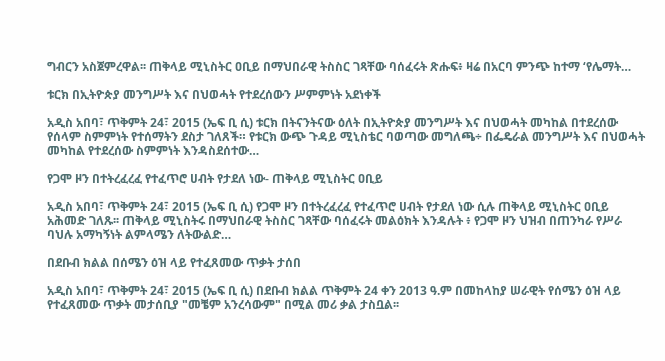ግብርን አስጀምረዋል፡፡ ጠቅላይ ሚኒስትር ዐቢይ በማህበራዊ ትስስር ገጻቸው ባሰፈሩት ጽሑፍ፥ ዛሬ በአርባ ምንጭ ከተማ ‘የሌማት…

ቱርክ በኢትዮጵያ መንግሥት እና በህወሓት የተደረሰውን ሥምምነት አደነቀች

አዲስ አበባ፣ ጥቅምት 24፣ 2015 (ኤፍ ቢ ሲ) ቱርክ በትናንትናው ዕለት በኢትዮጵያ መንግሥት እና በህወሓት መካከል በተደረሰው የሰላም ስምምነት የተሰማትን ደስታ ገለጸች። የቱርክ ውጭ ጉዳይ ሚኒስቴር ባወጣው መግለጫ÷ በፌዴራል መንግሥት እና በህወሓት መካከል የተደረሰው ስምምነት እንዳስደሰተው…

የጋሞ ዞን በተትረፈረፈ የተፈጥሮ ሀብት የታደለ ነው- ጠቅላይ ሚኒስትር ዐቢይ

አዲስ አበባ፣ ጥቅምት 24፣ 2015 (ኤፍ ቢ ሲ) የጋሞ ዞን በተትረፈረፈ የተፈጥሮ ሀብት የታደለ ነው ሲሉ ጠቅላይ ሚኒስትር ዐቢይ አሕመድ ገለጹ፡፡ ጠቅላይ ሚኒስትሩ በማህበራዊ ትስስር ገጻቸው ባሰፈሩት መልዕክት እንዳሉት ፥ የጋሞ ዞን ህዝብ በጠንካራ የሥራ ባህሉ አማካኝነት ልምላሜን ለትውልድ…

በደቡብ ክልል በሰሜን ዕዝ ላይ የተፈጸመው ጥቃት ታሰበ

አዲስ አበባ፣ ጥቅምት 24፣ 2015 (ኤፍ ቢ ሲ) በደቡብ ክልል ጥቅምት 24 ቀን 2013 ዓ.ም በመከላከያ ሠራዊት የሰሜን ዕዝ ላይ የተፈጸመው ጥቃት መታሰቢያ "መቼም አንረሳውም" በሚል መሪ ቃል ታስቧል፡፡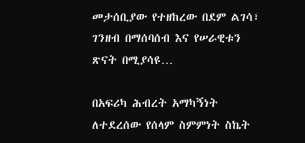መታሰቢያው የተዘከረው በደም ልገሳ፣ ገንዘብ በማሰባሰብ እና የሠራዊቱን ጽናት በሚያሳዩ…

በአፍሪካ ሕብረት አማካኝነት ለተደረሰው የሰላም ስምምነት ስኬት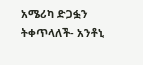አሜሪካ ድጋፏን ትቀጥላለች- አንቶኒ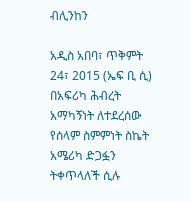ብሊንከን

አዲስ አበባ፣ ጥቅምት 24፣ 2015 (ኤፍ ቢ ሲ) በአፍሪካ ሕብረት አማካኝነት ለተደረሰው የሰላም ስምምነት ስኬት አሜሪካ ድጋፏን ትቀጥላለች ሲሉ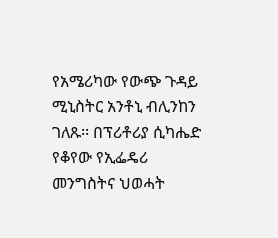የአሜሪካው የውጭ ጉዳይ ሚኒስትር አንቶኒ ብሊንከን ገለጹ፡፡ በፕሪቶሪያ ሲካሔድ የቆየው የኢፌዴሪ መንግስትና ህወሓት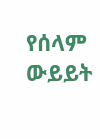የሰላም ውይይት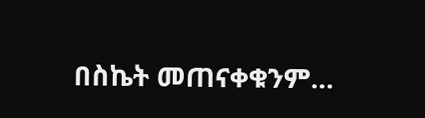በስኬት መጠናቀቁንም…